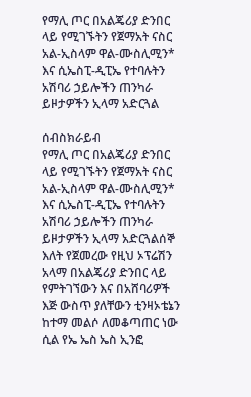የማሊ ጦር በአልጄሪያ ድንበር ላይ የሚገኙትን የጀማአት ናስር አል-ኢስላም ዋል-ሙስሊሚን* እና ሲኤስፒ-ዲፒኤ የተባሉትን አሽባሪ ኃይሎችን ጠንካራ ይዞታዎችን ኢላማ አድርጓል

ሰብስክራይብ
የማሊ ጦር በአልጄሪያ ድንበር ላይ የሚገኙትን የጀማአት ናስር አል-ኢስላም ዋል-ሙስሊሚን* እና ሲኤስፒ-ዲፒኤ የተባሉትን አሽባሪ ኃይሎችን ጠንካራ ይዞታዎችን ኢላማ አድርጓልሰኞ እለት የጀመረው የዚህ ኦፕሬሽን አላማ በአልጄሪያ ድንበር ላይ የምትገኘውን እና በአሸባሪዎች እጅ ውስጥ ያለቸውን ቲንዛኦቴኔን ከተማ መልሶ ለመቆጣጠር ነው ሲል የኤ ኤስ ኤስ ኢንፎ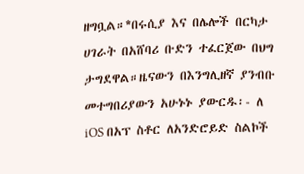ዘግቧል።*በሩሲያ እና በሌሎች በርካታ ሀገራት በአሸባሪ ቡድን ተፈርጀው በህግ ታግደዋል።ዜናውን በእንግሊዘኛ ያንብቡ መተግበሪያውን አሁኑኑ ያውርዱ፡- ለ iOS በአፕ ስቶር ለአንድሮይድ ስልኮች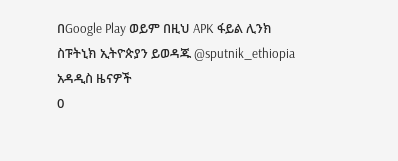በGoogle Play ወይም በዚህ APK ፋይል ሊንክ ስፑትኒክ ኢትዮጵያን ይወዳጁ @sputnik_ethiopia
አዳዲስ ዜናዎች
0